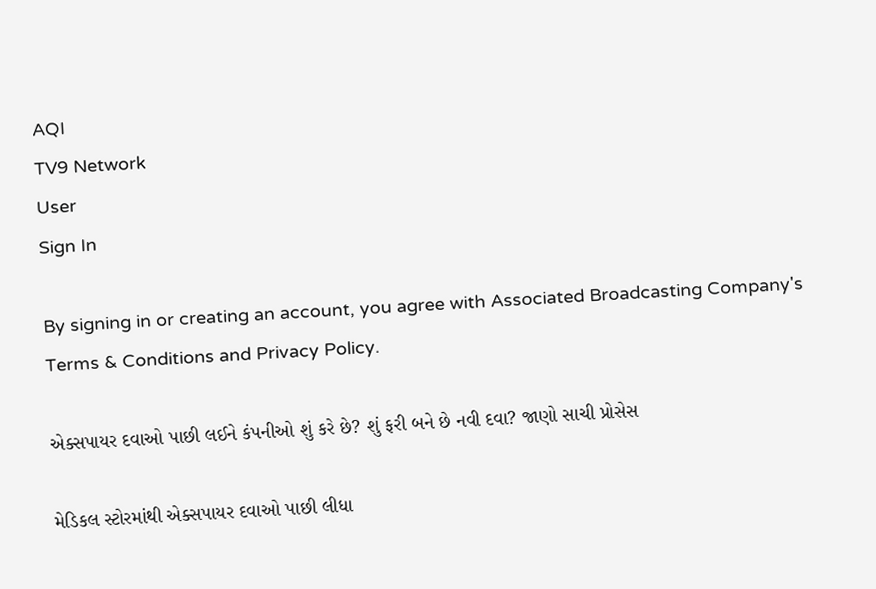AQI
TV9 Network
User
Sign In

By signing in or creating an account, you agree with Associated Broadcasting Company's Terms & Conditions and Privacy Policy.

એક્સપાયર દવાઓ પાછી લઈને કંપનીઓ શું કરે છે? શું ફરી બને છે નવી દવા? જાણો સાચી પ્રોસેસ

મેડિકલ સ્ટોરમાંથી એક્સપાયર દવાઓ પાછી લીધા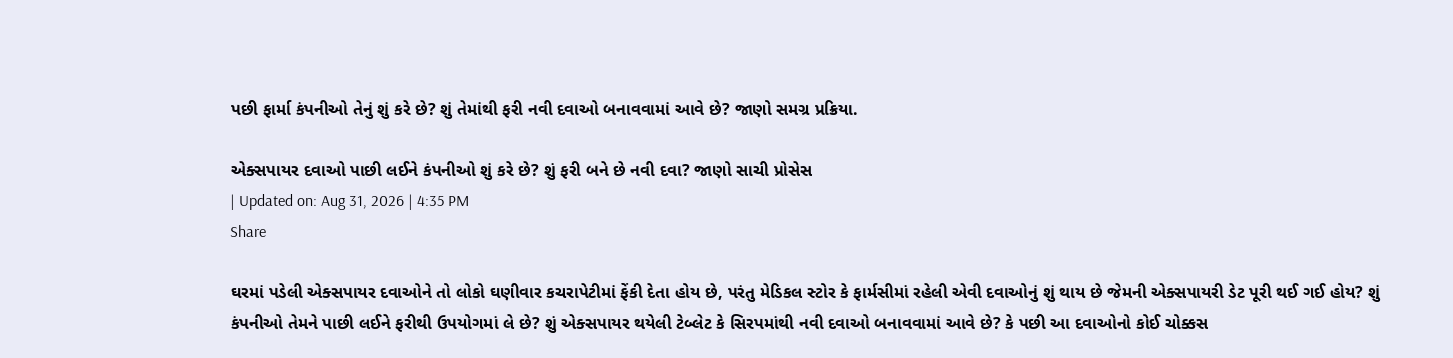પછી ફાર્મા કંપનીઓ તેનું શું કરે છે? શું તેમાંથી ફરી નવી દવાઓ બનાવવામાં આવે છે? જાણો સમગ્ર પ્રક્રિયા.

એક્સપાયર દવાઓ પાછી લઈને કંપનીઓ શું કરે છે? શું ફરી બને છે નવી દવા? જાણો સાચી પ્રોસેસ
| Updated on: Aug 31, 2026 | 4:35 PM
Share

ઘરમાં પડેલી એક્સપાયર દવાઓને તો લોકો ઘણીવાર કચરાપેટીમાં ફેંકી દેતા હોય છે, પરંતુ મેડિકલ સ્ટોર કે ફાર્મસીમાં રહેલી એવી દવાઓનું શું થાય છે જેમની એક્સપાયરી ડેટ પૂરી થઈ ગઈ હોય? શું કંપનીઓ તેમને પાછી લઈને ફરીથી ઉપયોગમાં લે છે? શું એક્સપાયર થયેલી ટેબ્લેટ કે સિરપમાંથી નવી દવાઓ બનાવવામાં આવે છે? કે પછી આ દવાઓનો કોઈ ચોક્કસ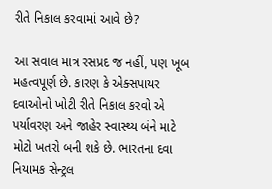રીતે નિકાલ કરવામાં આવે છે?

આ સવાલ માત્ર રસપ્રદ જ નહીં, પણ ખૂબ મહત્વપૂર્ણ છે. કારણ કે એક્સપાયર દવાઓનો ખોટી રીતે નિકાલ કરવો એ પર્યાવરણ અને જાહેર સ્વાસ્થ્ય બંને માટે મોટો ખતરો બની શકે છે. ભારતના દવા નિયામક સેન્ટ્રલ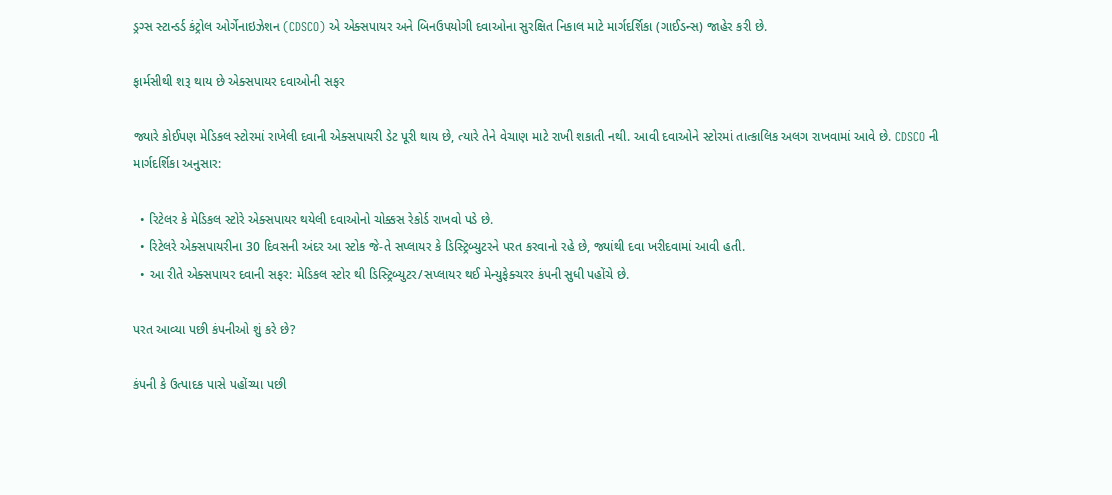ડ્રગ્સ સ્ટાન્ડર્ડ કંટ્રોલ ઓર્ગેનાઇઝેશન (CDSCO) એ એક્સપાયર અને બિનઉપયોગી દવાઓના સુરક્ષિત નિકાલ માટે માર્ગદર્શિકા (ગાઈડન્સ) જાહેર કરી છે.

ફાર્મસીથી શરૂ થાય છે એક્સપાયર દવાઓની સફર

જ્યારે કોઈપણ મેડિકલ સ્ટોરમાં રાખેલી દવાની એક્સપાયરી ડેટ પૂરી થાય છે, ત્યારે તેને વેચાણ માટે રાખી શકાતી નથી. આવી દવાઓને સ્ટોરમાં તાત્કાલિક અલગ રાખવામાં આવે છે. CDSCO ની માર્ગદર્શિકા અનુસાર:

  • રિટેલર કે મેડિકલ સ્ટોરે એક્સપાયર થયેલી દવાઓનો ચોક્કસ રેકોર્ડ રાખવો પડે છે.
  • રિટેલરે એક્સપાયરીના 30 દિવસની અંદર આ સ્ટોક જે-તે સપ્લાયર કે ડિસ્ટ્રિબ્યુટરને પરત કરવાનો રહે છે, જ્યાંથી દવા ખરીદવામાં આવી હતી.
  • આ રીતે એક્સપાયર દવાની સફર: મેડિકલ સ્ટોર થી ડિસ્ટ્રિબ્યુટર/સપ્લાયર થઈ મેન્યુફેક્ચરર કંપની સુધી પહોંચે છે.

પરત આવ્યા પછી કંપનીઓ શું કરે છે?

કંપની કે ઉત્પાદક પાસે પહોંચ્યા પછી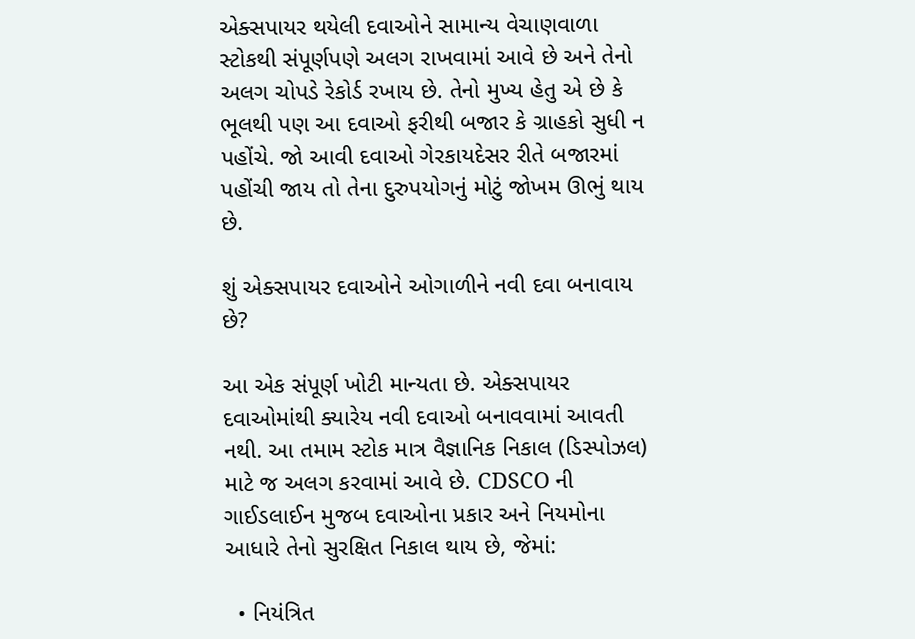એક્સપાયર થયેલી દવાઓને સામાન્ય વેચાણવાળા સ્ટોકથી સંપૂર્ણપણે અલગ રાખવામાં આવે છે અને તેનો અલગ ચોપડે રેકોર્ડ રખાય છે. તેનો મુખ્ય હેતુ એ છે કે ભૂલથી પણ આ દવાઓ ફરીથી બજાર કે ગ્રાહકો સુધી ન પહોંચે. જો આવી દવાઓ ગેરકાયદેસર રીતે બજારમાં પહોંચી જાય તો તેના દુરુપયોગનું મોટું જોખમ ઊભું થાય છે.

શું એક્સપાયર દવાઓને ઓગાળીને નવી દવા બનાવાય છે?

આ એક સંપૂર્ણ ખોટી માન્યતા છે. એક્સપાયર દવાઓમાંથી ક્યારેય નવી દવાઓ બનાવવામાં આવતી નથી. આ તમામ સ્ટોક માત્ર વૈજ્ઞાનિક નિકાલ (ડિસ્પોઝલ) માટે જ અલગ કરવામાં આવે છે. CDSCO ની ગાઈડલાઈન મુજબ દવાઓના પ્રકાર અને નિયમોના આધારે તેનો સુરક્ષિત નિકાલ થાય છે, જેમાં:

  • નિયંત્રિત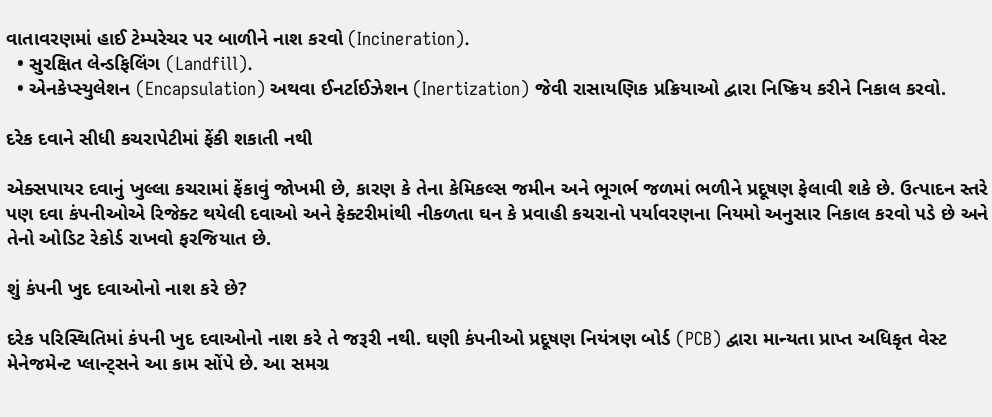વાતાવરણમાં હાઈ ટેમ્પરેચર પર બાળીને નાશ કરવો (Incineration).
  • સુરક્ષિત લેન્ડફિલિંગ (Landfill).
  • એનકેપ્સ્યુલેશન (Encapsulation) અથવા ઈનર્ટાઈઝેશન (Inertization) જેવી રાસાયણિક પ્રક્રિયાઓ દ્વારા નિષ્ક્રિય કરીને નિકાલ કરવો.

દરેક દવાને સીધી કચરાપેટીમાં ફેંકી શકાતી નથી

એક્સપાયર દવાનું ખુલ્લા કચરામાં ફેંકાવું જોખમી છે, કારણ કે તેના કેમિકલ્સ જમીન અને ભૂગર્ભ જળમાં ભળીને પ્રદૂષણ ફેલાવી શકે છે. ઉત્પાદન સ્તરે પણ દવા કંપનીઓએ રિજેક્ટ થયેલી દવાઓ અને ફેક્ટરીમાંથી નીકળતા ઘન કે પ્રવાહી કચરાનો પર્યાવરણના નિયમો અનુસાર નિકાલ કરવો પડે છે અને તેનો ઓડિટ રેકોર્ડ રાખવો ફરજિયાત છે.

શું કંપની ખુદ દવાઓનો નાશ કરે છે?

દરેક પરિસ્થિતિમાં કંપની ખુદ દવાઓનો નાશ કરે તે જરૂરી નથી. ઘણી કંપનીઓ પ્રદૂષણ નિયંત્રણ બોર્ડ (PCB) દ્વારા માન્યતા પ્રાપ્ત અધિકૃત વેસ્ટ મેનેજમેન્ટ પ્લાન્ટ્સને આ કામ સોંપે છે. આ સમગ્ર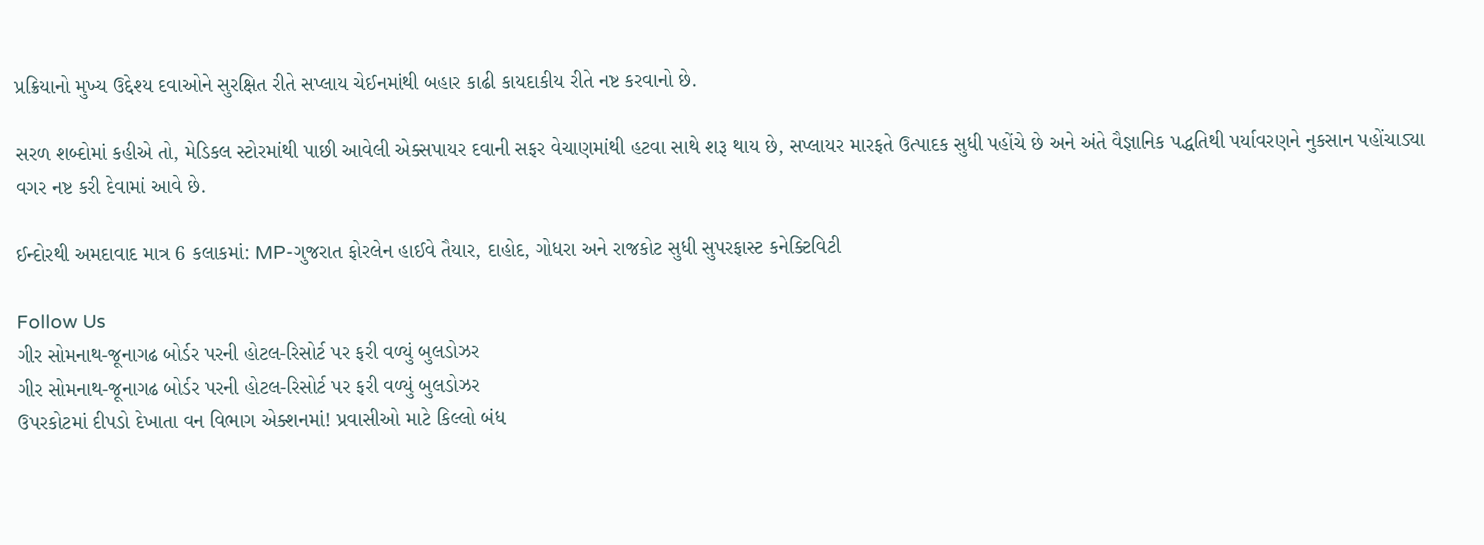પ્રક્રિયાનો મુખ્ય ઉદ્દેશ્ય દવાઓને સુરક્ષિત રીતે સપ્લાય ચેઈનમાંથી બહાર કાઢી કાયદાકીય રીતે નષ્ટ કરવાનો છે.

સરળ શબ્દોમાં કહીએ તો, મેડિકલ સ્ટોરમાંથી પાછી આવેલી એક્સપાયર દવાની સફર વેચાણમાંથી હટવા સાથે શરૂ થાય છે, સપ્લાયર મારફતે ઉત્પાદક સુધી પહોંચે છે અને અંતે વૈજ્ઞાનિક પદ્ધતિથી પર્યાવરણને નુકસાન પહોંચાડ્યા વગર નષ્ટ કરી દેવામાં આવે છે.

ઈન્દોરથી અમદાવાદ માત્ર 6 કલાકમાં: MP-ગુજરાત ફોરલેન હાઈવે તૈયાર, દાહોદ, ગોધરા અને રાજકોટ સુધી સુપરફાસ્ટ કનેક્ટિવિટી

Follow Us
ગીર સોમનાથ-જૂનાગઢ બોર્ડર પરની હોટલ-રિસોર્ટ પર ફરી વળ્યું બુલડોઝર
ગીર સોમનાથ-જૂનાગઢ બોર્ડર પરની હોટલ-રિસોર્ટ પર ફરી વળ્યું બુલડોઝર
ઉપરકોટમાં દીપડો દેખાતા વન વિભાગ એક્શનમાં! પ્રવાસીઓ માટે કિલ્લો બંધ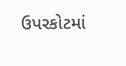ઉપરકોટમાં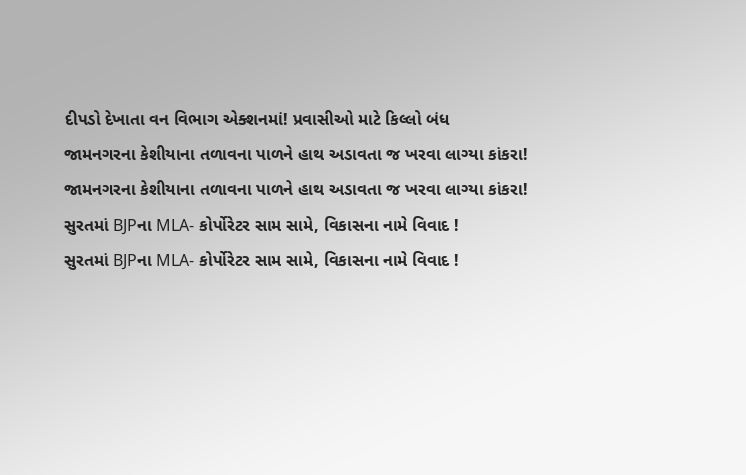દીપડો દેખાતા વન વિભાગ એક્શનમાં! પ્રવાસીઓ માટે કિલ્લો બંધ
જામનગરના કેશીયાના તળાવના પાળને હાથ અડાવતા જ ખરવા લાગ્યા કાંકરા!
જામનગરના કેશીયાના તળાવના પાળને હાથ અડાવતા જ ખરવા લાગ્યા કાંકરા!
સુરતમાં BJPના MLA- કોર્પોરેટર સામ સામે, વિકાસના નામે વિવાદ !
સુરતમાં BJPના MLA- કોર્પોરેટર સામ સામે, વિકાસના નામે વિવાદ !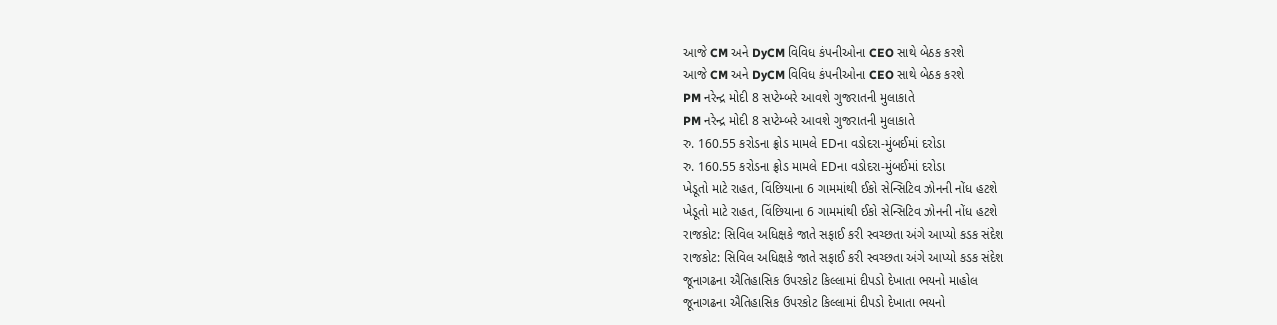આજે CM અને DyCM વિવિધ કંપનીઓના CEO સાથે બેઠક કરશે
આજે CM અને DyCM વિવિધ કંપનીઓના CEO સાથે બેઠક કરશે
PM નરેન્દ્ર મોદી 8 સપ્ટેમ્બરે આવશે ગુજરાતની મુલાકાતે
PM નરેન્દ્ર મોદી 8 સપ્ટેમ્બરે આવશે ગુજરાતની મુલાકાતે
રુ. 160.55 કરોડના ફ્રોડ મામલે EDના વડોદરા-મુંબઈમાં દરોડા
રુ. 160.55 કરોડના ફ્રોડ મામલે EDના વડોદરા-મુંબઈમાં દરોડા
ખેડૂતો માટે રાહત, વિંછિયાના 6 ગામમાંથી ઈકો સેન્સિટિવ ઝોનની નોંધ હટશે
ખેડૂતો માટે રાહત, વિંછિયાના 6 ગામમાંથી ઈકો સેન્સિટિવ ઝોનની નોંધ હટશે
રાજકોટ: સિવિલ અધિક્ષકે જાતે સફાઈ કરી સ્વચ્છતા અંગે આપ્યો કડક સંદેશ
રાજકોટ: સિવિલ અધિક્ષકે જાતે સફાઈ કરી સ્વચ્છતા અંગે આપ્યો કડક સંદેશ
જૂનાગઢના ઐતિહાસિક ઉપરકોટ કિલ્લામાં દીપડો દેખાતા ભયનો માહોલ
જૂનાગઢના ઐતિહાસિક ઉપરકોટ કિલ્લામાં દીપડો દેખાતા ભયનો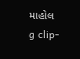માહોલ
g clip-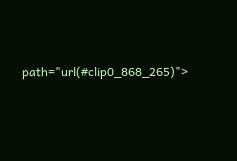path="url(#clip0_868_265)">